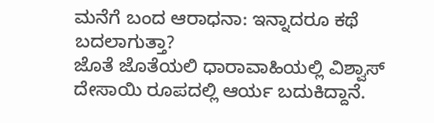ಮನೆಗೆ ಬಂದ ಆರಾಧನಾ: ಇನ್ನಾದರೂ ಕಥೆ ಬದಲಾಗುತ್ತಾ?
ಜೊತೆ ಜೊತೆಯಲಿ ಧಾರಾವಾಹಿಯಲ್ಲಿ ವಿಶ್ವಾಸ್ ದೇಸಾಯಿ ರೂಪದಲ್ಲಿ ಆರ್ಯ ಬದುಕಿದ್ದಾನೆ.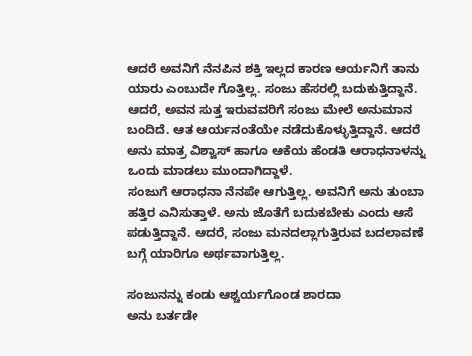ಆದರೆ ಅವನಿಗೆ ನೆನಪಿನ ಶಕ್ತಿ ಇಲ್ಲದ ಕಾರಣ ಆರ್ಯನಿಗೆ ತಾನು ಯಾರು ಎಂಬುದೇ ಗೊತ್ತಿಲ್ಲ. ಸಂಜು ಹೆಸರಲ್ಲಿ ಬದುಕುತ್ತಿದ್ದಾನೆ.
ಆದರೆ, ಅವನ ಸುತ್ತ ಇರುವವರಿಗೆ ಸಂಜು ಮೇಲೆ ಅನುಮಾನ ಬಂದಿದೆ. ಆತ ಆರ್ಯನಂತೆಯೇ ನಡೆದುಕೊಳ್ಳುತ್ತಿದ್ದಾನೆ. ಆದರೆ ಅನು ಮಾತ್ರ ವಿಶ್ವಾಸ್ ಹಾಗೂ ಆಕೆಯ ಹೆಂಡತಿ ಆರಾಧನಾಳನ್ನು ಒಂದು ಮಾಡಲು ಮುಂದಾಗಿದ್ದಾಳೆ.
ಸಂಜುಗೆ ಆರಾಧನಾ ನೆನಪೇ ಆಗುತ್ತಿಲ್ಲ. ಅವನಿಗೆ ಅನು ತುಂಬಾ ಹತ್ತಿರ ಎನಿಸುತ್ತಾಳೆ. ಅನು ಜೊತೆಗೆ ಬದುಕಬೇಕು ಎಂದು ಆಸೆ ಪಡುತ್ತಿದ್ದಾನೆ. ಆದರೆ, ಸಂಜು ಮನದಲ್ಲಾಗುತ್ತಿರುವ ಬದಲಾವಣೆ ಬಗ್ಗೆ ಯಾರಿಗೂ ಅರ್ಥವಾಗುತ್ತಿಲ್ಲ.

ಸಂಜುನನ್ನು ಕಂಡು ಆಶ್ಚರ್ಯಗೊಂಡ ಶಾರದಾ
ಅನು ಬರ್ತಡೇ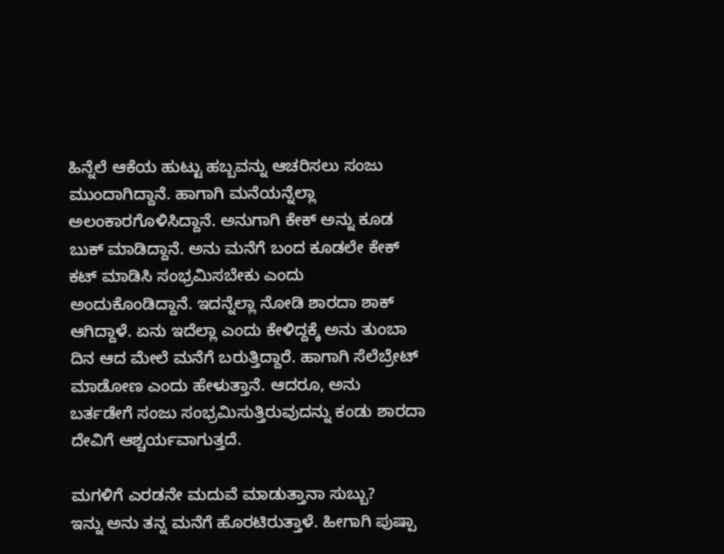ಹಿನ್ನೆಲೆ ಆಕೆಯ ಹುಟ್ಟು ಹಬ್ಬವನ್ನು ಆಚರಿಸಲು ಸಂಜು ಮುಂದಾಗಿದ್ದಾನೆ. ಹಾಗಾಗಿ ಮನೆಯನ್ನೆಲ್ಲಾ ಅಲಂಕಾರಗೊಳಿಸಿದ್ದಾನೆ. ಅನುಗಾಗಿ ಕೇಕ್ ಅನ್ನು ಕೂಡ ಬುಕ್ ಮಾಡಿದ್ದಾನೆ. ಅನು ಮನೆಗೆ ಬಂದ ಕೂಡಲೇ ಕೇಕ್ ಕಟ್ ಮಾಡಿಸಿ ಸಂಭ್ರಮಿಸಬೇಕು ಎಂದು ಅಂದುಕೊಂಡಿದ್ದಾನೆ. ಇದನ್ನೆಲ್ಲಾ ನೋಡಿ ಶಾರದಾ ಶಾಕ್ ಆಗಿದ್ದಾಳೆ. ಏನು ಇದೆಲ್ಲಾ ಎಂದು ಕೇಳಿದ್ದಕ್ಕೆ ಅನು ತುಂಬಾ ದಿನ ಆದ ಮೇಲೆ ಮನೆಗೆ ಬರುತ್ತಿದ್ದಾರೆ. ಹಾಗಾಗಿ ಸೆಲೆಬ್ರೇಟ್ ಮಾಡೋಣ ಎಂದು ಹೇಳುತ್ತಾನೆ. ಆದರೂ, ಅನು ಬರ್ತಡೇಗೆ ಸಂಜು ಸಂಭ್ರಮಿಸುತ್ತಿರುವುದನ್ನು ಕಂಡು ಶಾರದಾ ದೇವಿಗೆ ಆಶ್ಚರ್ಯವಾಗುತ್ತದೆ.

ಮಗಳಿಗೆ ಎರಡನೇ ಮದುವೆ ಮಾಡುತ್ತಾನಾ ಸುಬ್ಬು?
ಇನ್ನು ಅನು ತನ್ನ ಮನೆಗೆ ಹೊರಟಿರುತ್ತಾಳೆ. ಹೀಗಾಗಿ ಪುಷ್ಪಾ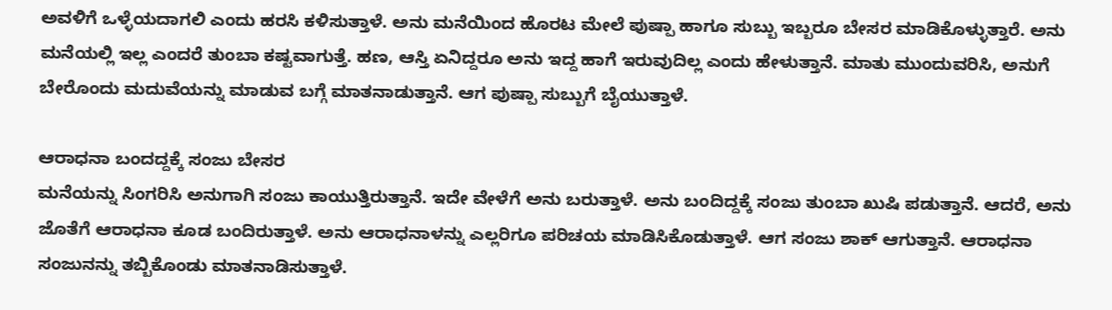ಅವಳಿಗೆ ಒಳ್ಳೆಯದಾಗಲಿ ಎಂದು ಹರಸಿ ಕಳಿಸುತ್ತಾಳೆ. ಅನು ಮನೆಯಿಂದ ಹೊರಟ ಮೇಲೆ ಪುಷ್ಪಾ ಹಾಗೂ ಸುಬ್ಬು ಇಬ್ಬರೂ ಬೇಸರ ಮಾಡಿಕೊಳ್ಳುತ್ತಾರೆ. ಅನು ಮನೆಯಲ್ಲಿ ಇಲ್ಲ ಎಂದರೆ ತುಂಬಾ ಕಷ್ಟವಾಗುತ್ತೆ. ಹಣ, ಆಸ್ತಿ ಏನಿದ್ದರೂ ಅನು ಇದ್ದ ಹಾಗೆ ಇರುವುದಿಲ್ಲ ಎಂದು ಹೇಳುತ್ತಾನೆ. ಮಾತು ಮುಂದುವರಿಸಿ, ಅನುಗೆ ಬೇರೊಂದು ಮದುವೆಯನ್ನು ಮಾಡುವ ಬಗ್ಗೆ ಮಾತನಾಡುತ್ತಾನೆ. ಆಗ ಪುಷ್ಪಾ ಸುಬ್ಬುಗೆ ಬೈಯುತ್ತಾಳೆ.

ಆರಾಧನಾ ಬಂದದ್ದಕ್ಕೆ ಸಂಜು ಬೇಸರ
ಮನೆಯನ್ನು ಸಿಂಗರಿಸಿ ಅನುಗಾಗಿ ಸಂಜು ಕಾಯುತ್ತಿರುತ್ತಾನೆ. ಇದೇ ವೇಳೆಗೆ ಅನು ಬರುತ್ತಾಳೆ. ಅನು ಬಂದಿದ್ದಕ್ಕೆ ಸಂಜು ತುಂಬಾ ಖುಷಿ ಪಡುತ್ತಾನೆ. ಆದರೆ, ಅನು ಜೊತೆಗೆ ಆರಾಧನಾ ಕೂಡ ಬಂದಿರುತ್ತಾಳೆ. ಅನು ಆರಾಧನಾಳನ್ನು ಎಲ್ಲರಿಗೂ ಪರಿಚಯ ಮಾಡಿಸಿಕೊಡುತ್ತಾಳೆ. ಆಗ ಸಂಜು ಶಾಕ್ ಆಗುತ್ತಾನೆ. ಆರಾಧನಾ ಸಂಜುನನ್ನು ತಬ್ಬಿಕೊಂಡು ಮಾತನಾಡಿಸುತ್ತಾಳೆ.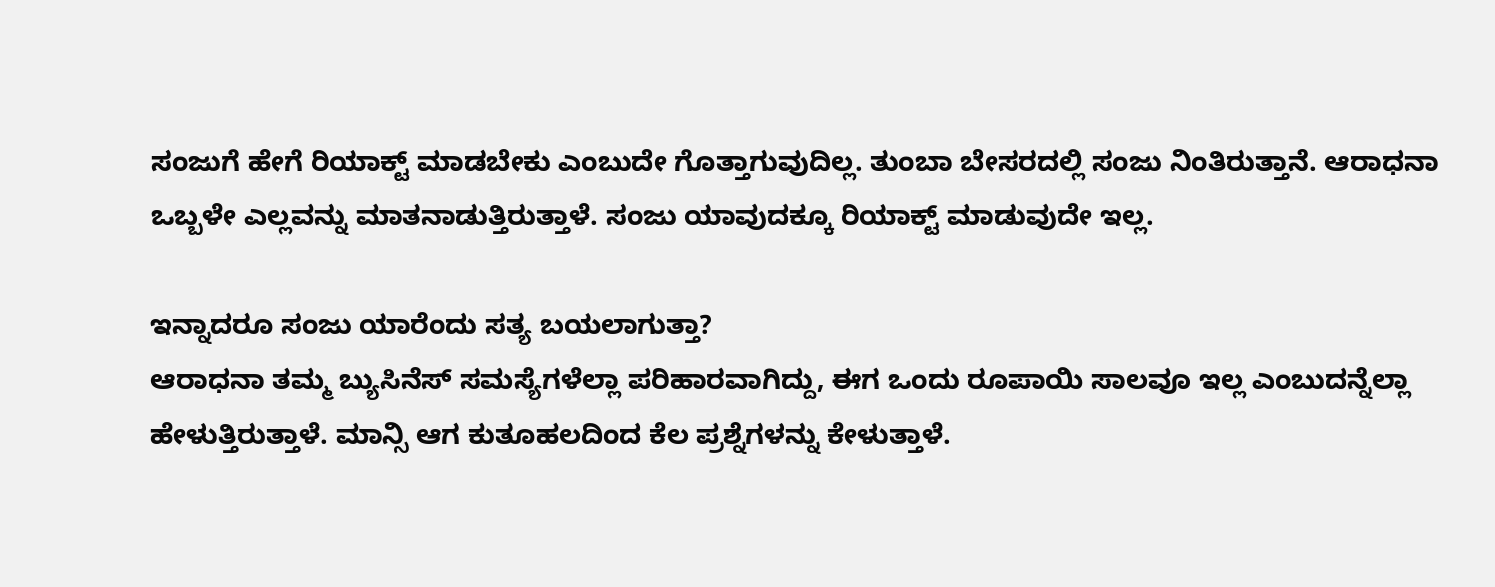ಸಂಜುಗೆ ಹೇಗೆ ರಿಯಾಕ್ಟ್ ಮಾಡಬೇಕು ಎಂಬುದೇ ಗೊತ್ತಾಗುವುದಿಲ್ಲ. ತುಂಬಾ ಬೇಸರದಲ್ಲಿ ಸಂಜು ನಿಂತಿರುತ್ತಾನೆ. ಆರಾಧನಾ ಒಬ್ಬಳೇ ಎಲ್ಲವನ್ನು ಮಾತನಾಡುತ್ತಿರುತ್ತಾಳೆ. ಸಂಜು ಯಾವುದಕ್ಕೂ ರಿಯಾಕ್ಟ್ ಮಾಡುವುದೇ ಇಲ್ಲ.

ಇನ್ನಾದರೂ ಸಂಜು ಯಾರೆಂದು ಸತ್ಯ ಬಯಲಾಗುತ್ತಾ?
ಆರಾಧನಾ ತಮ್ಮ ಬ್ಯುಸಿನೆಸ್ ಸಮಸ್ಯೆಗಳೆಲ್ಲಾ ಪರಿಹಾರವಾಗಿದ್ದು, ಈಗ ಒಂದು ರೂಪಾಯಿ ಸಾಲವೂ ಇಲ್ಲ ಎಂಬುದನ್ನೆಲ್ಲಾ ಹೇಳುತ್ತಿರುತ್ತಾಳೆ. ಮಾನ್ಸಿ ಆಗ ಕುತೂಹಲದಿಂದ ಕೆಲ ಪ್ರಶ್ನೆಗಳನ್ನು ಕೇಳುತ್ತಾಳೆ.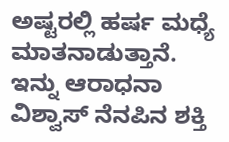ಅಷ್ಟರಲ್ಲಿ ಹರ್ಷ ಮಧ್ಯೆ ಮಾತನಾಡುತ್ತಾನೆ. ಇನ್ನು ಆರಾಧನಾ ವಿಶ್ವಾಸ್ ನೆನಪಿನ ಶಕ್ತಿ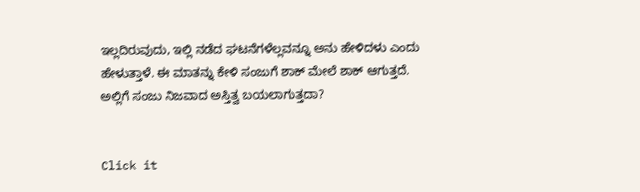ಇಲ್ಲದಿರುವುದು, ಇಲ್ಲಿ ನಡೆದ ಘಟನೆಗಳೆಲ್ಲವನ್ನೂ ಅನು ಹೇಳಿದಳು ಎಂದು ಹೇಳುತ್ತಾಳೆ. ಈ ಮಾತನ್ನು ಕೇಳಿ ಸಂಜುಗೆ ಶಾಕ್ ಮೇಲೆ ಶಾಕ್ ಆಗುತ್ತದೆ. ಅಲ್ಲಿಗೆ ಸಂಜು ನಿಜವಾದ ಅಸ್ತಿತ್ವ ಬಯಲಾಗುತ್ತದಾ?


Click it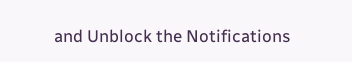and Unblock the Notifications